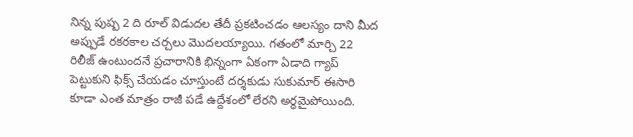నిన్న పుష్ప 2 ది రూల్ విడుదల తేదీ ప్రకటించడం ఆలస్యం దాని మీద అప్పుడే రకరకాల చర్చలు మొదలయ్యాయి. గతంలో మార్చి 22 రిలీజ్ ఉంటుందనే ప్రచారానికి భిన్నంగా ఏకంగా ఏడాది గ్యాప్ పెట్టుకుని ఫిక్స్ చేయడం చూస్తుంటే దర్శకుడు సుకుమార్ ఈసారి కూడా ఎంత మాత్రం రాజీ పడే ఉద్దేశంలో లేరని అర్థమైపోయింది.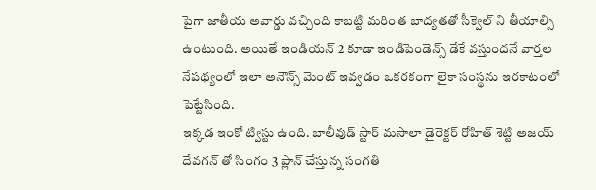పైగా జాతీయ అవార్డు వచ్చింది కాబట్టి మరింత బాద్యతతో సీక్వెల్ ని తీయాల్సి ఉంటుంది. అయితే ఇండియన్ 2 కూడా ఇండిపెండెన్స్ డేకే వస్తుందనే వార్తల నేపథ్యంలో ఇలా అనౌన్స్ మెంట్ ఇవ్వడం ఒకరకంగా లైకా సంస్థను ఇరకాటంలో పెట్టేసింది.
ఇక్కడ ఇంకో ట్విస్టు ఉంది. బాలీవుడ్ స్టార్ మసాలా డైరెక్టర్ రోహిత్ శెట్టి అజయ్ దేవగన్ తో సింగం 3 ప్లాన్ చేస్తున్న సంగతి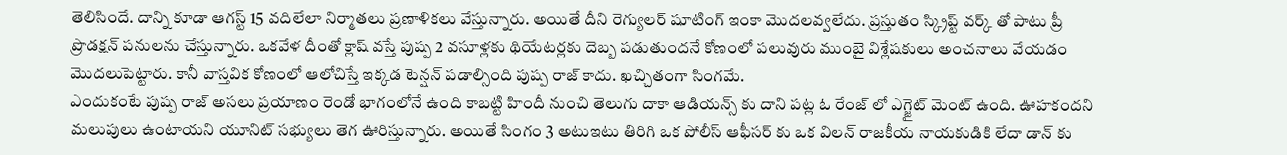తెలిసిందే. దాన్ని కూడా ఆగస్ట్ 15 వదిలేలా నిర్మాతలు ప్రణాళికలు వేస్తున్నారు. అయితే దీని రెగ్యులర్ షూటింగ్ ఇంకా మొదలవ్వలేదు. ప్రస్తుతం స్క్రిప్ట్ వర్క్ తో పాటు ప్రీ ప్రొడక్షన్ పనులను చేస్తున్నారు. ఒకవేళ దీంతో క్లాష్ వస్తే పుష్ప 2 వసూళ్లకు థియేటర్లకు దెబ్బ పడుతుందనే కోణంలో పలువురు ముంబై విశ్లేషకులు అంచనాలు వేయడం మొదలుపెట్టారు. కానీ వాస్తవిక కోణంలో ఆలోచిస్తే ఇక్కడ టెన్షన్ పడాల్సింది పుష్ప రాజ్ కాదు. ఖచ్చితంగా సింగమే.
ఎందుకంటే పుష్ప రాజ్ అసలు ప్రయాణం రెండో భాగంలోనే ఉంది కాబట్టి హిందీ నుంచి తెలుగు దాకా ఆడియన్స్ కు దాని పట్ల ఓ రేంజ్ లో ఎగ్జైట్ మెంట్ ఉంది. ఊహకందని మలుపులు ఉంటాయని యూనిట్ సభ్యులు తెగ ఊరిస్తున్నారు. అయితే సింగం 3 అటుఇటు తిరిగి ఒక పోలీస్ ఆఫీసర్ కు ఒక విలన్ రాజకీయ నాయకుడికి లేదా డాన్ కు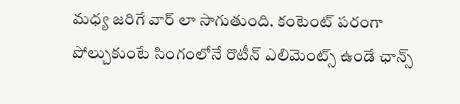మధ్య జరిగే వార్ లా సాగుతుంది. కంటెంట్ పరంగా పోల్చుకుంటే సింగంలోనే రొటీన్ ఎలిమెంట్స్ ఉండే ఛాన్స్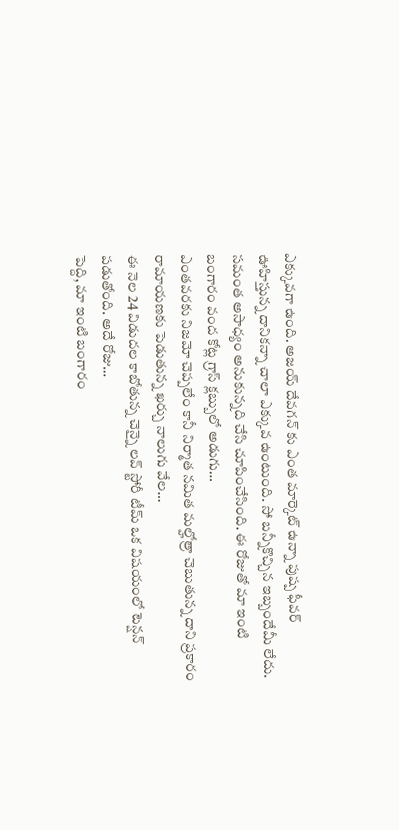ఎక్కువగా ఉంది. అజయ్ దేవగన్ కు ఎంత మార్కెట్ ఉన్నా పుష్ప ఫీవర్ ఊహిస్తున్న దానికన్నా చాలా ఎక్కువ ఉంటుంది. సో బన్నీకొచ్చిన ఇబ్బందేమీ లేదు.
సమంత అసాధ్యం అనుకున్నది చేసి చూపించేసింది. ఈ రోజుతో మా ఇంటి బంగారం వంద కోట్ల గ్రాస్ క్లబ్బులో అడుగు…
ఎంతవరకు నిజమో చెప్పలేం కానీ నిర్మాత నమిత మల్హోత్రా చెబుతున్న దాని ప్రకారం రామాయణకు పెడుతున్న ఖర్చు నాలుగు వేల…
ఈ నెల 24 విడుదల కాబోతున్న చెన్నై లవ్ స్టోరీ టీమ్ ఒక విషయంలో టెన్షన్ పడుతోంది. అదే రోజు…
పెద్ది, మా ఇంటి బంగారం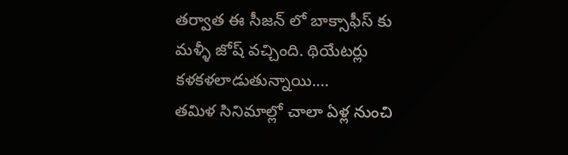తర్వాత ఈ సీజన్ లో బాక్సాఫీస్ కు మళ్ళీ జోష్ వచ్చింది. థియేటర్లు కళకళలాడుతున్నాయి.…
తమిళ సినిమాల్లో చాలా ఏళ్ల నుంచి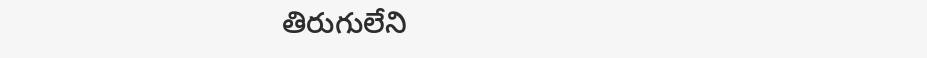తిరుగులేని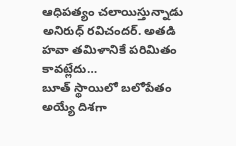ఆధిపత్యం చలాయిస్తున్నాడు అనిరుధ్ రవిచందర్. అతడి హవా తమిళానికే పరిమితం కావట్లేదు…
బూత్ స్థాయిలో బలోపేతం అయ్యే దిశగా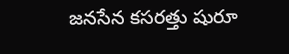జనసేన కసరత్తు షురూ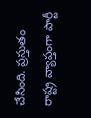చేసింది. ప్రస్తుతం రాష్ట్ర వ్యాప్తంగా పార్టీ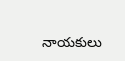నాయకులు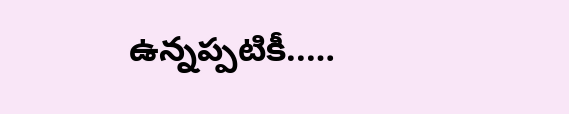ఉన్నప్పటికీ..…